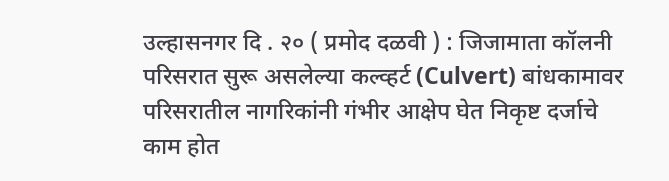उल्हासनगर दि . २० ( प्रमोद दळवी ) : जिजामाता कॉलनी परिसरात सुरू असलेल्या कल्व्हर्ट (Culvert) बांधकामावर परिसरातील नागरिकांनी गंभीर आक्षेप घेत निकृष्ट दर्जाचे काम होत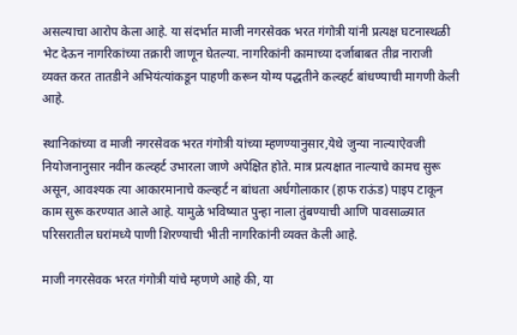असल्याचा आरोप केला आहे. या संदर्भात माजी नगरसेवक भरत गंगोत्री यांनी प्रत्यक्ष घटनास्थळी भेट देऊन नागरिकांच्या तक्रारी जाणून घेतल्या. नागरिकांनी कामाच्या दर्जाबाबत तीव्र नाराजी व्यक्त करत तातडीने अभियंत्यांकडून पाहणी करून योग्य पद्धतीने कल्व्हर्ट बांधण्याची मागणी केली आहे.

स्थानिकांच्या व माजी नगरसेवक भरत गंगोत्री यांच्या म्हणण्यानुसार,येथे जुन्या नाल्याऐवजी नियोजनानुसार नवीन कल्व्हर्ट उभारला जाणे अपेक्षित होते. मात्र प्रत्यक्षात नाल्याचे कामच सुरू असून, आवश्यक त्या आकारमानाचे कल्व्हर्ट न बांधता अर्धगोलाकार (हाफ राऊंड) पाइप टाकून काम सुरू करण्यात आले आहे. यामुळे भविष्यात पुन्हा नाला तुंबण्याची आणि पावसाळ्यात परिसरातील घरांमध्ये पाणी शिरण्याची भीती नागरिकांनी व्यक्त केली आहे.

माजी नगरसेवक भरत गंगोत्री यांचे म्हणणे आहे की, या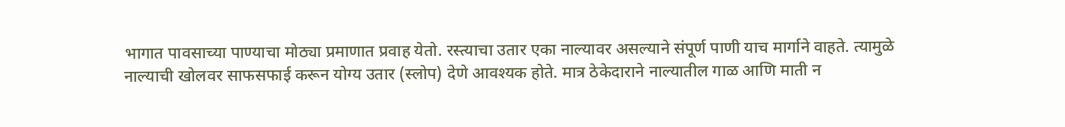भागात पावसाच्या पाण्याचा मोठ्या प्रमाणात प्रवाह येतो. रस्त्याचा उतार एका नाल्यावर असल्याने संपूर्ण पाणी याच मार्गाने वाहते. त्यामुळे नाल्याची खोलवर साफसफाई करून योग्य उतार (स्लोप) देणे आवश्यक होते. मात्र ठेकेदाराने नाल्यातील गाळ आणि माती न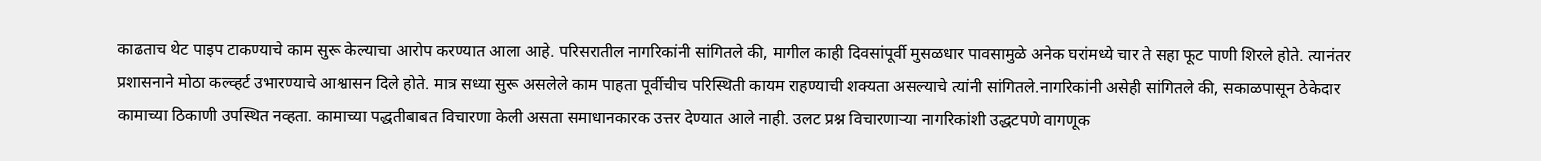काढताच थेट पाइप टाकण्याचे काम सुरू केल्याचा आरोप करण्यात आला आहे. परिसरातील नागरिकांनी सांगितले की, मागील काही दिवसांपूर्वी मुसळधार पावसामुळे अनेक घरांमध्ये चार ते सहा फूट पाणी शिरले होते. त्यानंतर प्रशासनाने मोठा कल्व्हर्ट उभारण्याचे आश्वासन दिले होते. मात्र सध्या सुरू असलेले काम पाहता पूर्वीचीच परिस्थिती कायम राहण्याची शक्यता असल्याचे त्यांनी सांगितले.नागरिकांनी असेही सांगितले की, सकाळपासून ठेकेदार कामाच्या ठिकाणी उपस्थित नव्हता. कामाच्या पद्धतीबाबत विचारणा केली असता समाधानकारक उत्तर देण्यात आले नाही. उलट प्रश्न विचारणाऱ्या नागरिकांशी उद्धटपणे वागणूक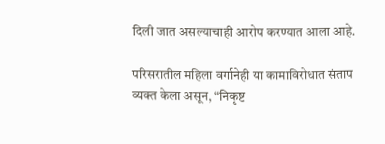दिली जात असल्याचाही आरोप करण्यात आला आहे.

परिसरातील महिला वर्गानेही या कामाविरोधात संताप व्यक्त केला असून, “निकृष्ट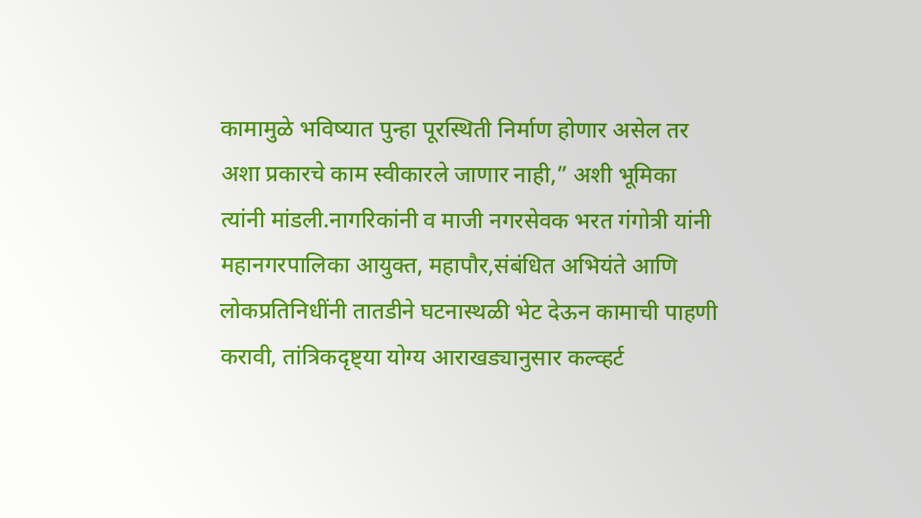कामामुळे भविष्यात पुन्हा पूरस्थिती निर्माण होणार असेल तर अशा प्रकारचे काम स्वीकारले जाणार नाही,” अशी भूमिका त्यांनी मांडली.नागरिकांनी व माजी नगरसेवक भरत गंगोत्री यांनी महानगरपालिका आयुक्त, महापौर,संबंधित अभियंते आणि लोकप्रतिनिधींनी तातडीने घटनास्थळी भेट देऊन कामाची पाहणी करावी, तांत्रिकदृष्ट्या योग्य आराखड्यानुसार कल्व्हर्ट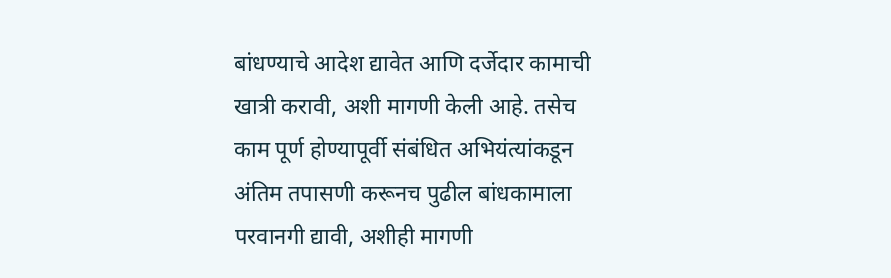बांधण्याचे आदेश द्यावेत आणि दर्जेदार कामाची खात्री करावी, अशी मागणी केली आहे. तसेच काम पूर्ण होण्यापूर्वी संबंधित अभियंत्यांकडून अंतिम तपासणी करूनच पुढील बांधकामाला परवानगी द्यावी, अशीही मागणी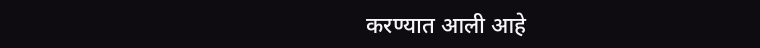करण्यात आली आहे